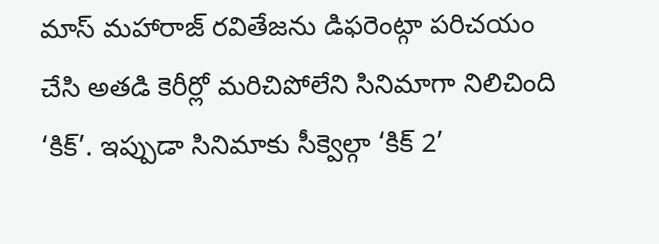మాస్ మహారాజ్ రవితేజను డిఫరెంట్గా పరిచయం చేసి అతడి కెరీర్లో మరిచిపోలేని సినిమాగా నిలిచింది ‘కిక్’. ఇప్పుడా సినిమాకు సీక్వెల్గా ‘కిక్ 2’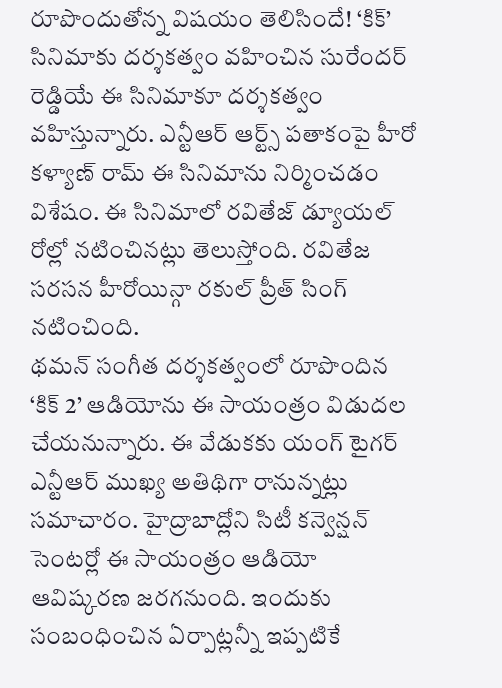రూపొందుతోన్న విషయం తెలిసిందే! ‘కిక్’ సినిమాకు దర్శకత్వం వహించిన సురేందర్ రెడ్డియే ఈ సినిమాకూ దర్శకత్వం వహిస్తున్నారు. ఎన్టీఆర్ ఆర్ట్స్ పతాకంపై హీరో కళ్యాణ్ రామ్ ఈ సినిమాను నిర్మించడం విశేషం. ఈ సినిమాలో రవితేజ్ డ్యూయల్ రోల్లో నటించినట్లు తెలుస్తోంది. రవితేజ సరసన హీరోయిన్గా రకుల్ ప్రీత్ సింగ్ నటించింది.
థమన్ సంగీత దర్శకత్వంలో రూపొందిన ‘కిక్ 2’ ఆడియోను ఈ సాయంత్రం విడుదల చేయనున్నారు. ఈ వేడుకకు యంగ్ టైగర్ ఎన్టీఆర్ ముఖ్య అతిథిగా రానున్నట్లు సమాచారం. హైద్రాబాద్లోని సిటీ కన్వెన్షన్ సెంటర్లో ఈ సాయంత్రం ఆడియో ఆవిష్కరణ జరగనుంది. ఇందుకు సంబంధించిన ఏర్పాట్లన్నీ ఇప్పటికే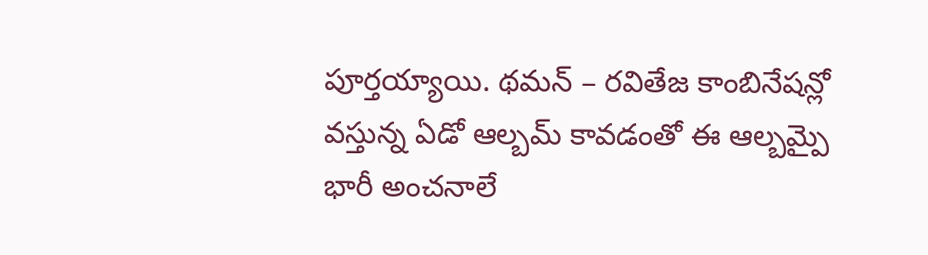పూర్తయ్యాయి. థమన్ – రవితేజ కాంబినేషన్లో వస్తున్న ఏడో ఆల్బమ్ కావడంతో ఈ ఆల్బమ్పై భారీ అంచనాలే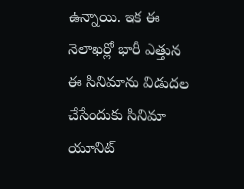ఉన్నాయి. ఇక ఈ నెలాఖర్లో భారీ ఎత్తున ఈ సినిమాను విడుదల చేసేందుకు సినిమా యూనిట్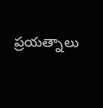ప్రయత్నాలు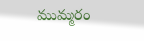ముమ్మరం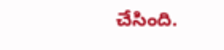చేసింది.